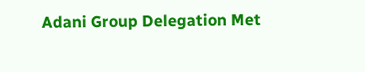Adani Group Delegation Met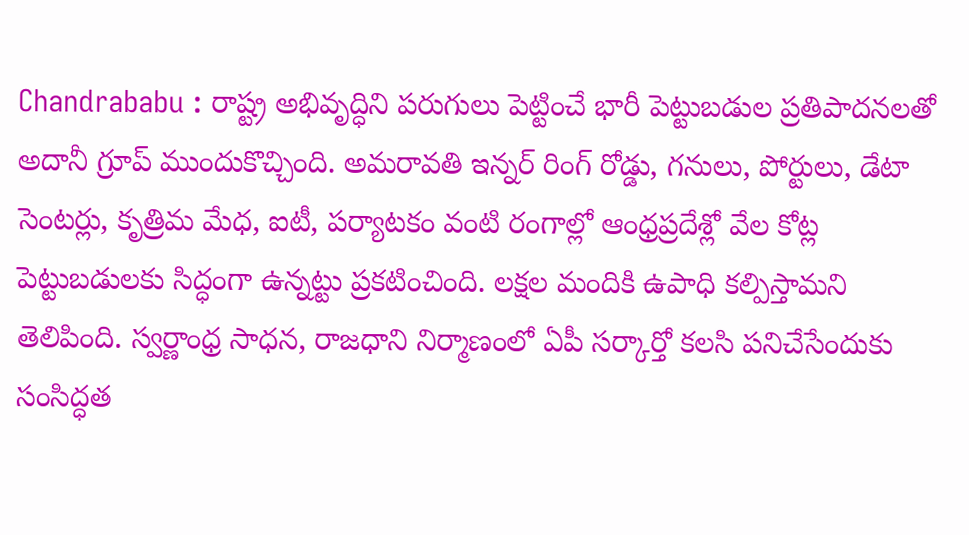Chandrababu : రాష్ట్ర అభివృద్ధిని పరుగులు పెట్టించే భారీ పెట్టుబడుల ప్రతిపాదనలతో అదానీ గ్రూప్ ముందుకొచ్చింది. అమరావతి ఇన్నర్ రింగ్ రోడ్డు, గనులు, పోర్టులు, డేటా సెంటర్లు, కృత్రిమ మేధ, ఐటీ, పర్యాటకం వంటి రంగాల్లో ఆంధ్రప్రదేశ్లో వేల కోట్ల పెట్టుబడులకు సిద్ధంగా ఉన్నట్టు ప్రకటించింది. లక్షల మందికి ఉపాధి కల్పిస్తామని తెలిపింది. స్వర్ణాంధ్ర సాధన, రాజధాని నిర్మాణంలో ఏపీ సర్కార్తో కలసి పనిచేసేందుకు సంసిద్ధత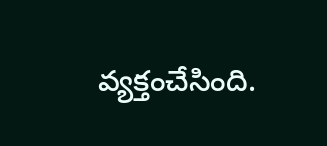వ్యక్తంచేసింది.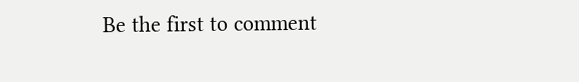Be the first to comment